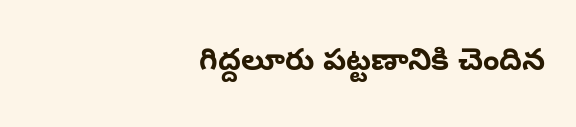గిద్దలూరు పట్టణానికి చెందిన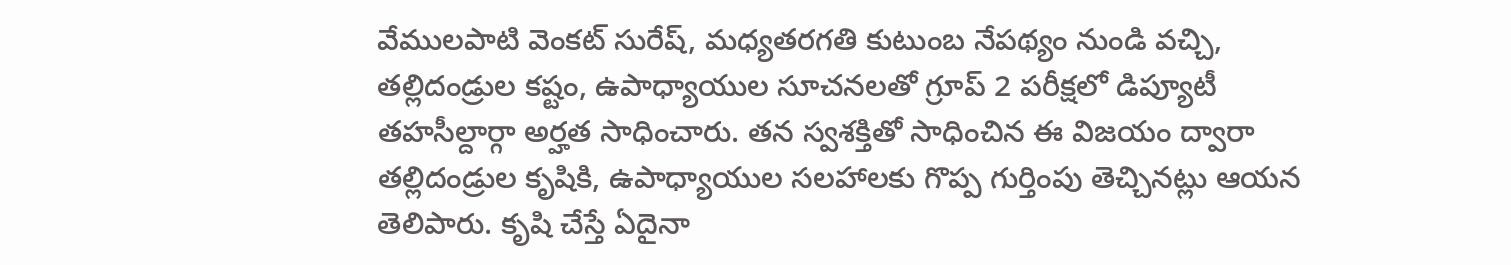వేములపాటి వెంకట్ సురేష్, మధ్యతరగతి కుటుంబ నేపథ్యం నుండి వచ్చి, తల్లిదండ్రుల కష్టం, ఉపాధ్యాయుల సూచనలతో గ్రూప్ 2 పరీక్షలో డిప్యూటీ తహసీల్దార్గా అర్హత సాధించారు. తన స్వశక్తితో సాధించిన ఈ విజయం ద్వారా తల్లిదండ్రుల కృషికి, ఉపాధ్యాయుల సలహాలకు గొప్ప గుర్తింపు తెచ్చినట్లు ఆయన తెలిపారు. కృషి చేస్తే ఏదైనా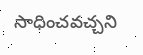సాధించవచ్చని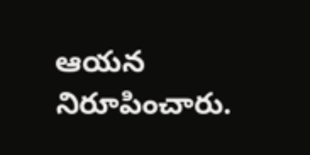ఆయన నిరూపించారు.